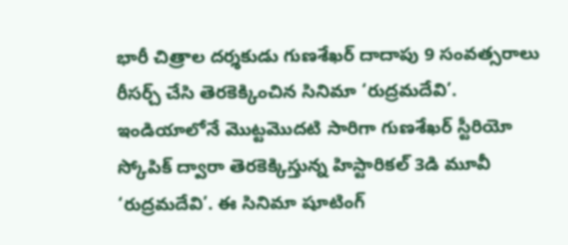భారీ చిత్రాల దర్శకుడు గుణశేఖర్ దాదాపు 9 సంవత్సరాలు రీసర్చ్ చేసి తెరకెక్కించిన సినిమా ‘రుద్రమదేవి’. ఇండియాలోనే మొట్టమొదటి సారిగా గుణశేఖర్ స్టీరియో స్కోపిక్ ద్వారా తెరకెక్కిస్తున్న హిస్టారికల్ 3డి మూవీ ‘రుద్రమదేవి’. ఈ సినిమా షూటింగ్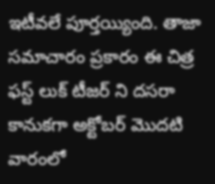ఇటీవలే పూర్తయ్యింది. తాజా సమాచారం ప్రకారం ఈ చిత్ర ఫస్ట్ లుక్ టీజర్ ని దసరా కానుకగా అక్టోబర్ మొదటి వారంలో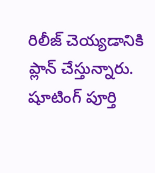రిలీజ్ చెయ్యడానికి ప్లాన్ చేస్తున్నారు.
షూటింగ్ పూర్తి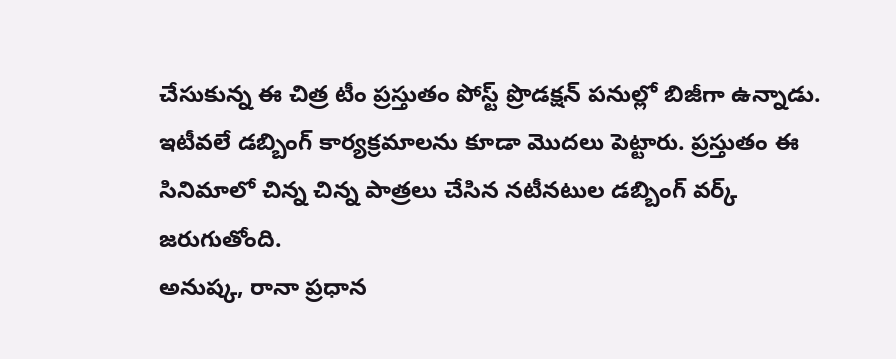చేసుకున్న ఈ చిత్ర టీం ప్రస్తుతం పోస్ట్ ప్రొడక్షన్ పనుల్లో బిజీగా ఉన్నాడు. ఇటీవలే డబ్బింగ్ కార్యక్రమాలను కూడా మొదలు పెట్టారు. ప్రస్తుతం ఈ సినిమాలో చిన్న చిన్న పాత్రలు చేసిన నటీనటుల డబ్బింగ్ వర్క్ జరుగుతోంది.
అనుష్క, రానా ప్రధాన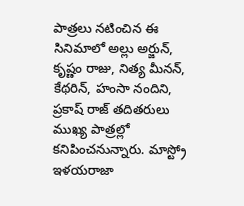పాత్రలు నటించిన ఈ సినిమాలో అల్లు అర్జున్, కృష్ణం రాజు, నిత్య మీనన్, కేథరిన్, హంసా నందిని, ప్రకాష్ రాజ్ తదితరులు ముఖ్య పాత్రల్లో కనిపించనున్నారు. మాస్ట్రో ఇళయరాజా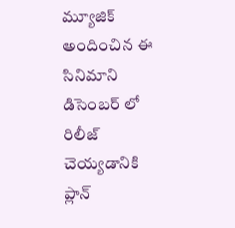మ్యూజిక్ అందించిన ఈ సినిమాని డిసెంబర్ లో రిలీజ్ చెయ్యడానికి ప్లాన్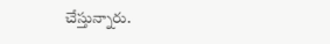చేస్తున్నారు.